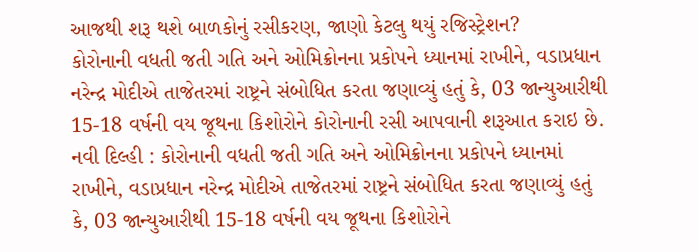આજથી શરૂ થશે બાળકોનું રસીકરણ, જાણો કેટલુ થયું રજિસ્ટ્રેશન?
કોરોનાની વધતી જતી ગતિ અને ઓમિક્રોનના પ્રકોપને ધ્યાનમાં રાખીને, વડાપ્રધાન નરેન્દ્ર મોદીએ તાજેતરમાં રાષ્ટ્રને સંબોધિત કરતા જણાવ્યું હતું કે, 03 જાન્યુઆરીથી 15-18 વર્ષની વય જૂથના કિશોરોને કોરોનાની રસી આપવાની શરૂઆત કરાઇ છે.
નવી દિલ્હી : કોરોનાની વધતી જતી ગતિ અને ઓમિક્રોનના પ્રકોપને ધ્યાનમાં રાખીને, વડાપ્રધાન નરેન્દ્ર મોદીએ તાજેતરમાં રાષ્ટ્રને સંબોધિત કરતા જણાવ્યું હતું કે, 03 જાન્યુઆરીથી 15-18 વર્ષની વય જૂથના કિશોરોને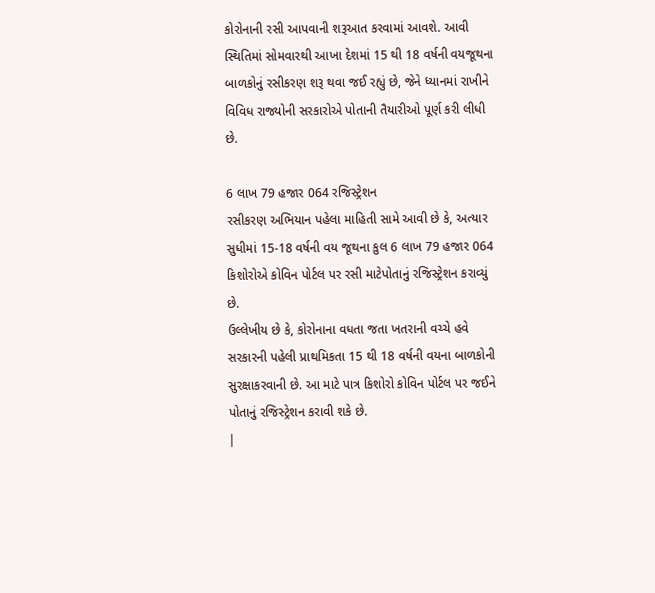કોરોનાની રસી આપવાની શરૂઆત કરવામાં આવશે. આવી સ્થિતિમાં સોમવારથી આખા દેશમાં 15 થી 18 વર્ષની વયજૂથના બાળકોનું રસીકરણ શરૂ થવા જઈ રહ્યું છે, જેને ધ્યાનમાં રાખીને વિવિધ રાજ્યોની સરકારોએ પોતાની તૈયારીઓ પૂર્ણ કરી લીધી છે.

6 લાખ 79 હજાર 064 રજિસ્ટ્રેશન
રસીકરણ અભિયાન પહેલા માહિતી સામે આવી છે કે, અત્યાર સુધીમાં 15-18 વર્ષની વય જૂથના કુલ 6 લાખ 79 હજાર 064 કિશોરોએ કોવિન પોર્ટલ પર રસી માટેપોતાનું રજિસ્ટ્રેશન કરાવ્યું છે.
ઉલ્લેખીય છે કે, કોરોનાના વધતા જતા ખતરાની વચ્ચે હવે સરકારની પહેલી પ્રાથમિકતા 15 થી 18 વર્ષની વયના બાળકોની સુરક્ષાકરવાની છે. આ માટે પાત્ર કિશોરો કોવિન પોર્ટલ પર જઈને પોતાનું રજિસ્ટ્રેશન કરાવી શકે છે.
|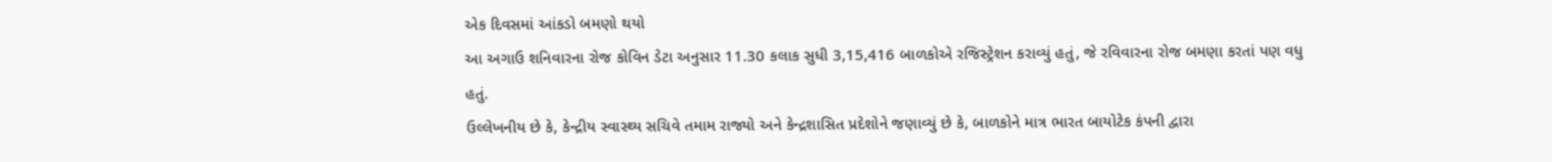એક દિવસમાં આંકડો બમણો થયો
આ અગાઉ શનિવારના રોજ કોવિન ડેટા અનુસાર 11.30 કલાક સુધી 3,15,416 બાળકોએ રજિસ્ટ્રેશન કરાવ્યું હતું, જે રવિવારના રોજ બમણા કરતાં પણ વધુ હતું.
ઉલ્લેખનીય છે કે, કેન્દ્રીય સ્વાસ્થ્ય સચિવે તમામ રાજ્યો અને કેન્દ્રશાસિત પ્રદેશોને જણાવ્યું છે કે, બાળકોને માત્ર ભારત બાયોટેક કંપની દ્વારા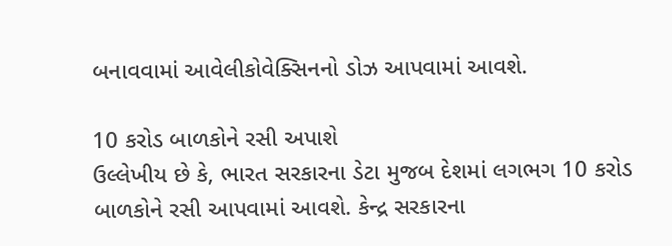બનાવવામાં આવેલીકોવેક્સિનનો ડોઝ આપવામાં આવશે.

10 કરોડ બાળકોને રસી અપાશે
ઉલ્લેખીય છે કે, ભારત સરકારના ડેટા મુજબ દેશમાં લગભગ 10 કરોડ બાળકોને રસી આપવામાં આવશે. કેન્દ્ર સરકારના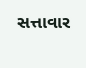સત્તાવાર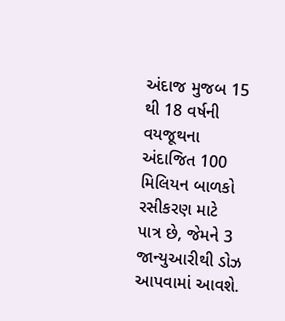અંદાજ મુજબ 15 થી 18 વર્ષની વયજૂથના અંદાજિત 100 મિલિયન બાળકો રસીકરણ માટે પાત્ર છે, જેમને 3 જાન્યુઆરીથી ડોઝ આપવામાં આવશે.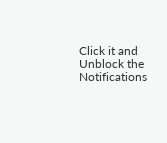Click it and Unblock the Notifications